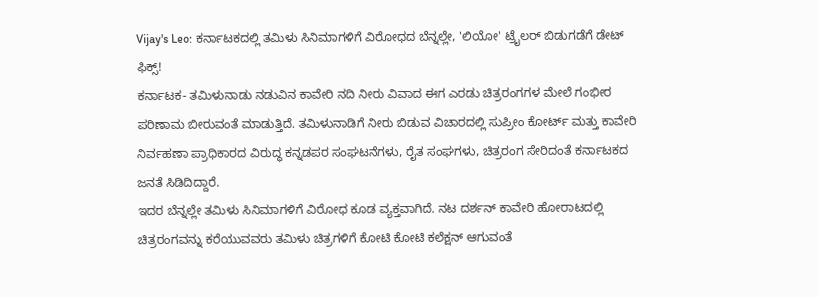Vijay's Leo: ಕರ್ನಾಟಕದಲ್ಲಿ ತಮಿಳು ಸಿನಿಮಾಗಳಿಗೆ ವಿರೋಧದ ಬೆನ್ನಲ್ಲೇ, 'ಲಿಯೋ' ಟ್ರೈಲರ್ ಬಿಡುಗಡೆಗೆ ಡೇಟ್ ಫಿಕ್ಸ್!
ಕರ್ನಾಟಕ- ತಮಿಳುನಾಡು ನಡುವಿನ ಕಾವೇರಿ ನದಿ ನೀರು ವಿವಾದ ಈಗ ಎರಡು ಚಿತ್ರರಂಗಗಳ ಮೇಲೆ ಗಂಭೀರ ಪರಿಣಾಮ ಬೀರುವಂತೆ ಮಾಡುತ್ತಿದೆ. ತಮಿಳುನಾಡಿಗೆ ನೀರು ಬಿಡುವ ವಿಚಾರದಲ್ಲಿ ಸುಪ್ರೀಂ ಕೋರ್ಟ್ ಮತ್ತು ಕಾವೇರಿ ನಿರ್ವಹಣಾ ಪ್ರಾಧಿಕಾರದ ವಿರುದ್ಧ ಕನ್ನಡಪರ ಸಂಘಟನೆಗಳು, ರೈತ ಸಂಘಗಳು, ಚಿತ್ರರಂಗ ಸೇರಿದಂತೆ ಕರ್ನಾಟಕದ ಜನತೆ ಸಿಡಿದಿದ್ದಾರೆ.
ಇದರ ಬೆನ್ನಲ್ಲೇ ತಮಿಳು ಸಿನಿಮಾಗಳಿಗೆ ವಿರೋಧ ಕೂಡ ವ್ಯಕ್ತವಾಗಿದೆ. ನಟ ದರ್ಶನ್ ಕಾವೇರಿ ಹೋರಾಟದಲ್ಲಿ ಚಿತ್ರರಂಗವನ್ನು ಕರೆಯುವವರು ತಮಿಳು ಚಿತ್ರಗಳಿಗೆ ಕೋಟಿ ಕೋಟಿ ಕಲೆಕ್ಷನ್ ಆಗುವಂತೆ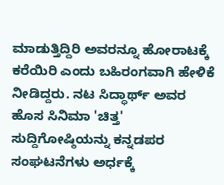ಮಾಡುತ್ತಿದ್ದಿರಿ ಅವರನ್ನೂ ಹೋರಾಟಕ್ಕೆ ಕರೆಯಿರಿ ಎಂದು ಬಹಿರಂಗವಾಗಿ ಹೇಳಿಕೆ ನೀಡಿದ್ದರು. ನಟ ಸಿದ್ಧಾರ್ಥ್ ಅವರ ಹೊಸ ಸಿನಿಮಾ 'ಚಿತ್ತ' ಸುದ್ದಿಗೋಷ್ಠಿಯನ್ನು ಕನ್ನಡಪರ ಸಂಘಟನೆಗಳು ಅರ್ಧಕ್ಕೆ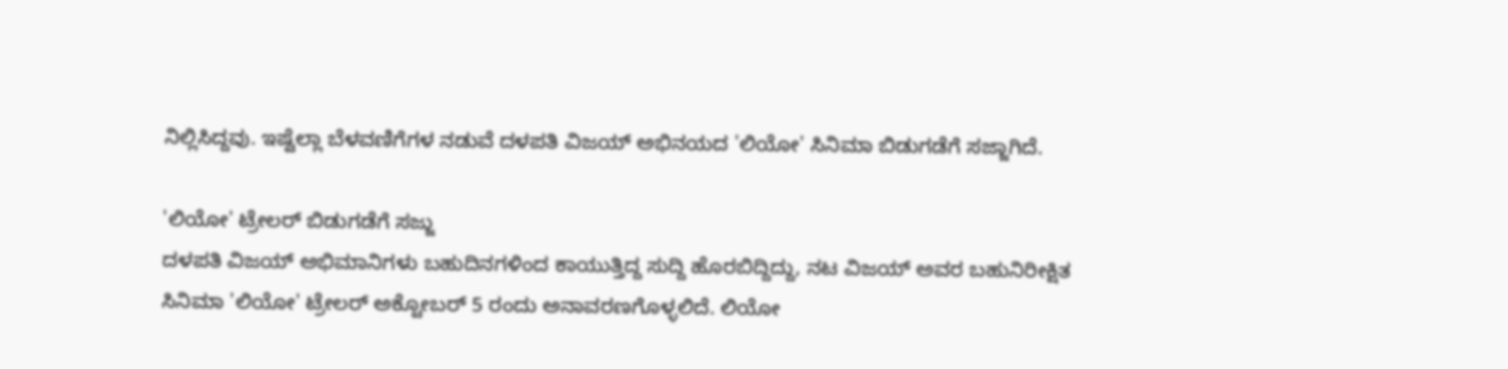ನಿಲ್ಲಿಸಿದ್ದವು. ಇಷ್ಟೆಲ್ಲಾ ಬೆಳವಣಿಗೆಗಳ ನಡುವೆ ದಳಪತಿ ವಿಜಯ್ ಅಭಿನಯದ 'ಲಿಯೋ' ಸಿನಿಮಾ ಬಿಡುಗಡೆಗೆ ಸಜ್ಜಾಗಿದೆ.

'ಲಿಯೋ' ಟ್ರೇಲರ್ ಬಿಡುಗಡೆಗೆ ಸಜ್ಜು
ದಳಪತಿ ವಿಜಯ್ ಅಭಿಮಾನಿಗಳು ಬಹುದಿನಗಳಿಂದ ಕಾಯುತ್ತಿದ್ದ ಸುದ್ದಿ ಹೊರಬಿದ್ದಿದ್ದು, ನಟ ವಿಜಯ್ ಅವರ ಬಹುನಿರೀಕ್ಷಿತ ಸಿನಿಮಾ 'ಲಿಯೋ' ಟ್ರೇಲರ್ ಅಕ್ಟೋಬರ್ 5 ರಂದು ಅನಾವರಣಗೊಳ್ಳಲಿದೆ. ಲಿಯೋ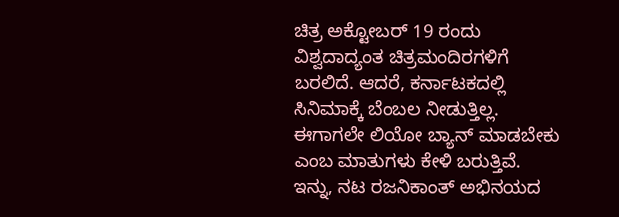ಚಿತ್ರ ಅಕ್ಟೋಬರ್ 19 ರಂದು ವಿಶ್ವದಾದ್ಯಂತ ಚಿತ್ರಮಂದಿರಗಳಿಗೆ ಬರಲಿದೆ. ಆದರೆ, ಕರ್ನಾಟಕದಲ್ಲಿ ಸಿನಿಮಾಕ್ಕೆ ಬೆಂಬಲ ನೀಡುತ್ತಿಲ್ಲ. ಈಗಾಗಲೇ ಲಿಯೋ ಬ್ಯಾನ್ ಮಾಡಬೇಕು ಎಂಬ ಮಾತುಗಳು ಕೇಳಿ ಬರುತ್ತಿವೆ.
ಇನ್ನು, ನಟ ರಜನಿಕಾಂತ್ ಅಭಿನಯದ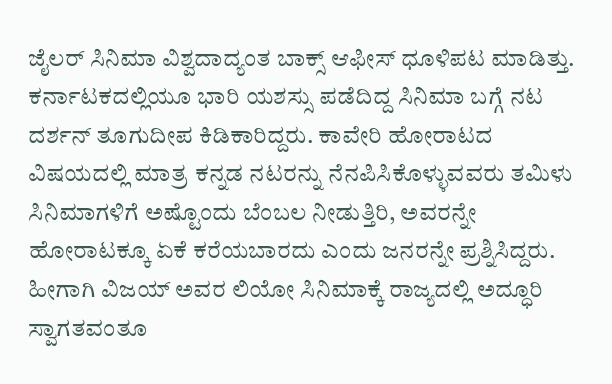ಜೈಲರ್ ಸಿನಿಮಾ ವಿಶ್ವದಾದ್ಯಂತ ಬಾಕ್ಸ್ ಆಫೀಸ್ ಧೂಳಿಪಟ ಮಾಡಿತ್ತು. ಕರ್ನಾಟಕದಲ್ಲಿಯೂ ಭಾರಿ ಯಶಸ್ಸು ಪಡೆದಿದ್ದ ಸಿನಿಮಾ ಬಗ್ಗೆ ನಟ ದರ್ಶನ್ ತೂಗುದೀಪ ಕಿಡಿಕಾರಿದ್ದರು. ಕಾವೇರಿ ಹೋರಾಟದ ವಿಷಯದಲ್ಲಿ ಮಾತ್ರ ಕನ್ನಡ ನಟರನ್ನು ನೆನಪಿಸಿಕೊಳ್ಳುವವರು ತಮಿಳು ಸಿನಿಮಾಗಳಿಗೆ ಅಷ್ಟೊಂದು ಬೆಂಬಲ ನೀಡುತ್ತಿರಿ, ಅವರನ್ನೇ ಹೋರಾಟಕ್ಕೂ ಏಕೆ ಕರೆಯಬಾರದು ಎಂದು ಜನರನ್ನೇ ಪ್ರಶ್ನಿಸಿದ್ದರು. ಹೀಗಾಗಿ ವಿಜಯ್ ಅವರ ಲಿಯೋ ಸಿನಿಮಾಕ್ಕೆ ರಾಜ್ಯದಲ್ಲಿ ಅದ್ಧೂರಿ ಸ್ವಾಗತವಂತೂ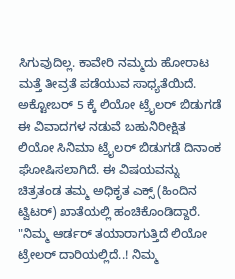ಸಿಗುವುದಿಲ್ಲ. ಕಾವೇರಿ ನಮ್ಮದು ಹೋರಾಟ ಮತ್ತೆ ತೀವ್ರತೆ ಪಡೆಯುವ ಸಾಧ್ಯತೆಯಿದೆ.
ಅಕ್ಟೋಬರ್ 5 ಕ್ಕೆ ಲಿಯೋ ಟ್ರೈಲರ್ ಬಿಡುಗಡೆ
ಈ ವಿವಾದಗಳ ನಡುವೆ ಬಹುನಿರೀಕ್ಷಿತ ಲಿಯೋ ಸಿನಿಮಾ ಟ್ರೈಲರ್ ಬಿಡುಗಡೆ ದಿನಾಂಕ ಘೋಷಿಸಲಾಗಿದೆ. ಈ ವಿಷಯವನ್ನು ಚಿತ್ರತಂಡ ತಮ್ಮ ಅಧಿಕೃತ ಎಕ್ಸ್ (ಹಿಂದಿನ ಟ್ವಿಟರ್) ಖಾತೆಯಲ್ಲಿ ಹಂಚಿಕೊಂಡಿದ್ದಾರೆ. "ನಿಮ್ಮ ಆರ್ಡರ್ ತಯಾರಾಗುತ್ತಿದೆ ಲಿಯೋ ಟ್ರೇಲರ್ ದಾರಿಯಲ್ಲಿದೆ..! ನಿಮ್ಮ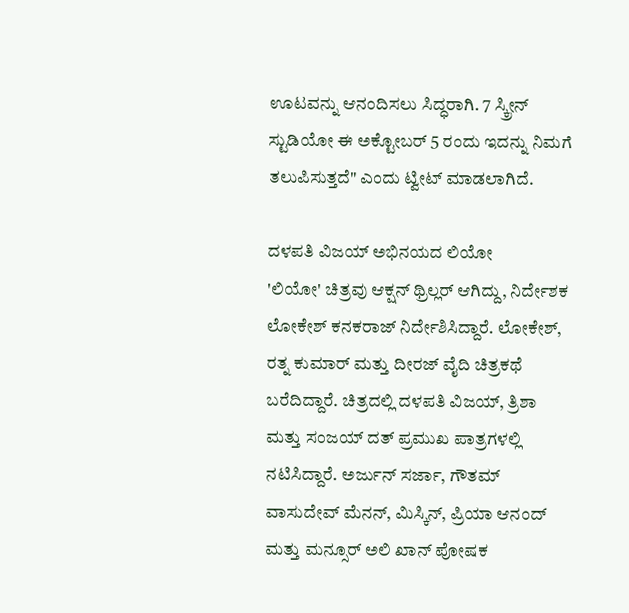ಊಟವನ್ನು ಆನಂದಿಸಲು ಸಿದ್ಧರಾಗಿ. 7 ಸ್ಕ್ರೀನ್ ಸ್ಟುಡಿಯೋ ಈ ಅಕ್ಟೋಬರ್ 5 ರಂದು ಇದನ್ನು ನಿಮಗೆ ತಲುಪಿಸುತ್ತದೆ" ಎಂದು ಟ್ವೀಟ್ ಮಾಡಲಾಗಿದೆ.

ದಳಪತಿ ವಿಜಯ್ ಅಭಿನಯದ ಲಿಯೋ
'ಲಿಯೋ' ಚಿತ್ರವು ಆಕ್ಷನ್ ಥ್ರಿಲ್ಲರ್ ಆಗಿದ್ದು, ನಿರ್ದೇಶಕ ಲೋಕೇಶ್ ಕನಕರಾಜ್ ನಿರ್ದೇಶಿಸಿದ್ದಾರೆ. ಲೋಕೇಶ್, ರತ್ನ ಕುಮಾರ್ ಮತ್ತು ದೀರಜ್ ವೈದಿ ಚಿತ್ರಕಥೆ ಬರೆದಿದ್ದಾರೆ. ಚಿತ್ರದಲ್ಲಿ ದಳಪತಿ ವಿಜಯ್, ತ್ರಿಶಾ ಮತ್ತು ಸಂಜಯ್ ದತ್ ಪ್ರಮುಖ ಪಾತ್ರಗಳಲ್ಲಿ ನಟಿಸಿದ್ದಾರೆ. ಅರ್ಜುನ್ ಸರ್ಜಾ, ಗೌತಮ್ ವಾಸುದೇವ್ ಮೆನನ್, ಮಿಸ್ಕಿನ್, ಪ್ರಿಯಾ ಆನಂದ್ ಮತ್ತು ಮನ್ಸೂರ್ ಅಲಿ ಖಾನ್ ಪೋಷಕ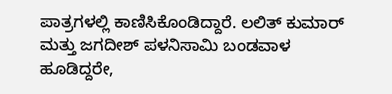ಪಾತ್ರಗಳಲ್ಲಿ ಕಾಣಿಸಿಕೊಂಡಿದ್ದಾರೆ. ಲಲಿತ್ ಕುಮಾರ್ ಮತ್ತು ಜಗದೀಶ್ ಪಳನಿಸಾಮಿ ಬಂಡವಾಳ ಹೂಡಿದ್ದರೇ,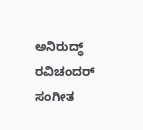ಅನಿರುದ್ಧ್ ರವಿಚಂದರ್ ಸಂಗೀತ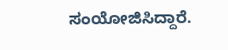ಸಂಯೋಜಿಸಿದ್ದಾರೆ.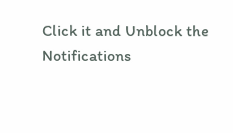Click it and Unblock the Notifications